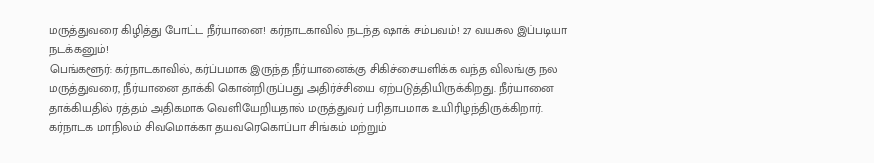மருத்துவரை கிழித்து போட்ட நீர்யானை! கர்நாடகாவில் நடந்த ஷாக் சம்பவம்! 27 வயசுல இப்படியா நடக்கனும்!
பெங்களூர்: கர்நாடகாவில், கர்ப்பமாக இருந்த நீர்யானைக்கு சிகிச்சையளிக்க வந்த விலங்கு நல மருத்துவரை, நீர்யானை தாக்கி கொன்றிருப்பது அதிர்ச்சியை ஏற்படுத்தியிருக்கிறது. நீர்யானை தாக்கியதில் ரத்தம் அதிகமாக வெளியேறியதால் மருத்துவர் பரிதாபமாக உயிரிழந்திருக்கிறார்.
கர்நாடக மாநிலம் சிவமொக்கா தயவரெகொப்பா சிங்கம் மற்றும்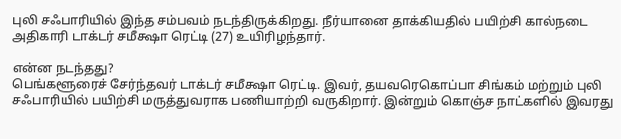புலி சஃபாரியில் இந்த சம்பவம் நடந்திருக்கிறது. நீர்யானை தாக்கியதில் பயிற்சி கால்நடை அதிகாரி டாக்டர் சமீக்ஷா ரெட்டி (27) உயிரிழந்தார்.

என்ன நடந்தது?
பெங்களூரைச் சேர்ந்தவர் டாக்டர் சமீக்ஷா ரெட்டி. இவர், தயவரெகொப்பா சிங்கம் மற்றும் புலி சஃபாரியில் பயிற்சி மருத்துவராக பணியாற்றி வருகிறார். இன்றும் கொஞ்ச நாட்களில் இவரது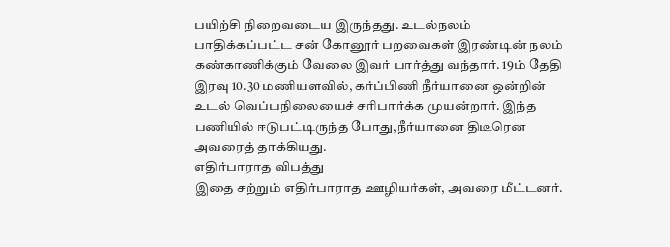பயிற்சி நிறைவடைய இருந்தது. உடல்நலம் பாதிக்கப்பட்ட சன் கோனூர் பறவைகள் இரண்டின் நலம் கண்காணிக்கும் வேலை இவர் பார்த்து வந்தார். 19ம் தேதி இரவு 10.30 மணியளவில், கர்ப்பிணி நீர்யானை ஒன்றின் உடல் வெப்பநிலையைச் சரிபார்க்க முயன்றார். இந்த பணியில் ஈடுபட்டிருந்த போது,நீர்யானை திடீரென அவரைத் தாக்கியது.
எதிர்பாராத விபத்து
இதை சற்றும் எதிர்பாராத ஊழியர்கள், அவரை மீட்டனர்.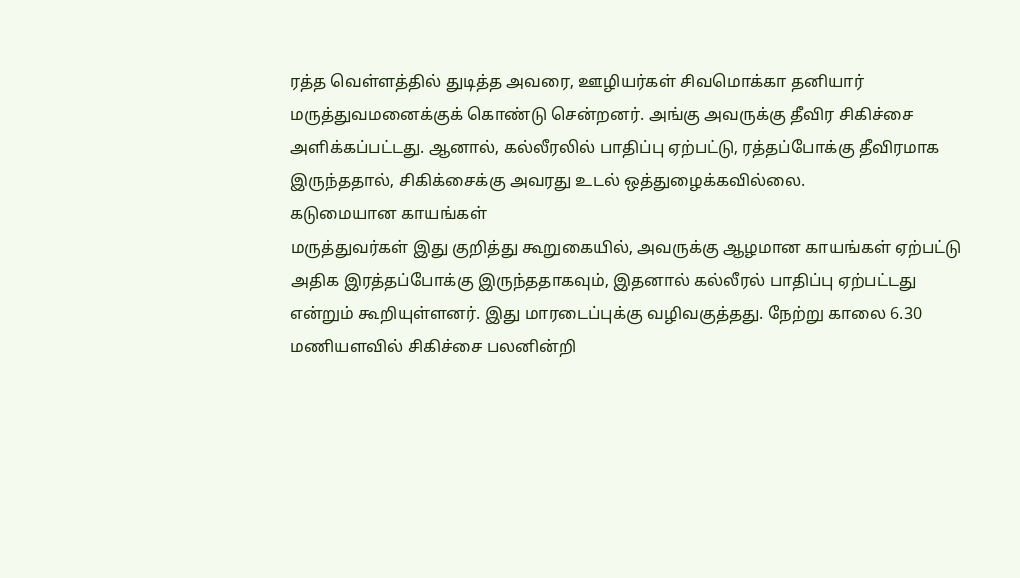ரத்த வெள்ளத்தில் துடித்த அவரை, ஊழியர்கள் சிவமொக்கா தனியார் மருத்துவமனைக்குக் கொண்டு சென்றனர். அங்கு அவருக்கு தீவிர சிகிச்சை அளிக்கப்பட்டது. ஆனால், கல்லீரலில் பாதிப்பு ஏற்பட்டு, ரத்தப்போக்கு தீவிரமாக இருந்ததால், சிகிக்சைக்கு அவரது உடல் ஒத்துழைக்கவில்லை.
கடுமையான காயங்கள்
மருத்துவர்கள் இது குறித்து கூறுகையில், அவருக்கு ஆழமான காயங்கள் ஏற்பட்டு அதிக இரத்தப்போக்கு இருந்ததாகவும், இதனால் கல்லீரல் பாதிப்பு ஏற்பட்டது என்றும் கூறியுள்ளனர். இது மாரடைப்புக்கு வழிவகுத்தது. நேற்று காலை 6.30 மணியளவில் சிகிச்சை பலனின்றி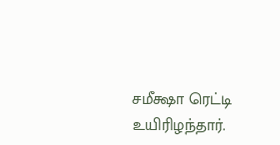சமீக்ஷா ரெட்டி உயிரிழந்தார்.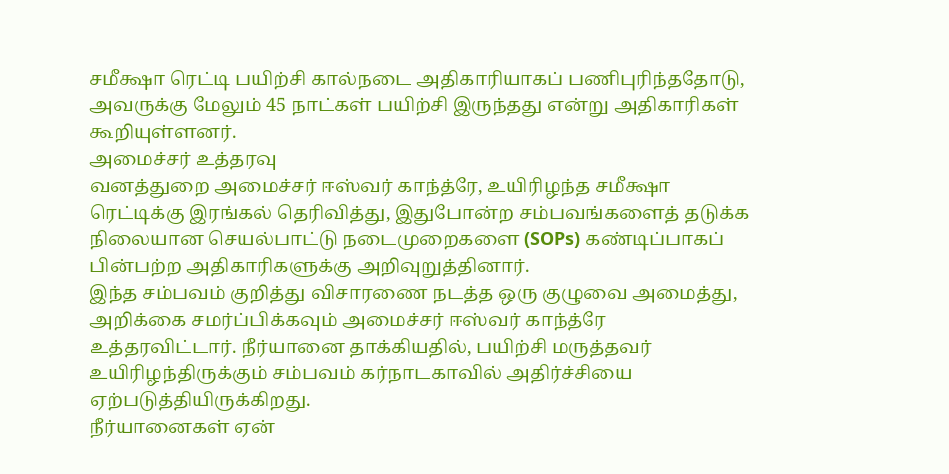சமீக்ஷா ரெட்டி பயிற்சி கால்நடை அதிகாரியாகப் பணிபுரிந்ததோடு, அவருக்கு மேலும் 45 நாட்கள் பயிற்சி இருந்தது என்று அதிகாரிகள் கூறியுள்ளனர்.
அமைச்சர் உத்தரவு
வனத்துறை அமைச்சர் ஈஸ்வர் காந்த்ரே, உயிரிழந்த சமீக்ஷா ரெட்டிக்கு இரங்கல் தெரிவித்து, இதுபோன்ற சம்பவங்களைத் தடுக்க நிலையான செயல்பாட்டு நடைமுறைகளை (SOPs) கண்டிப்பாகப் பின்பற்ற அதிகாரிகளுக்கு அறிவுறுத்தினார்.
இந்த சம்பவம் குறித்து விசாரணை நடத்த ஒரு குழுவை அமைத்து, அறிக்கை சமர்ப்பிக்கவும் அமைச்சர் ஈஸ்வர் காந்த்ரே உத்தரவிட்டார். நீர்யானை தாக்கியதில், பயிற்சி மருத்தவர் உயிரிழந்திருக்கும் சம்பவம் கர்நாடகாவில் அதிர்ச்சியை ஏற்படுத்தியிருக்கிறது.
நீர்யானைகள் ஏன்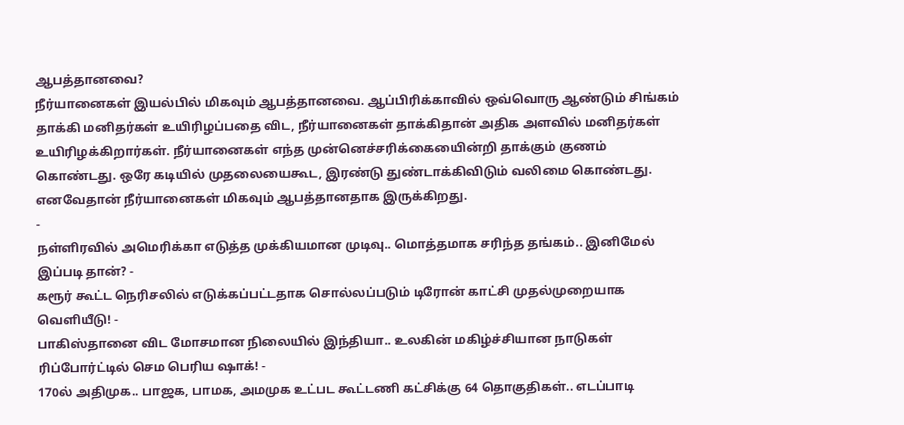ஆபத்தானவை?
நீர்யானைகள் இயல்பில் மிகவும் ஆபத்தானவை. ஆப்பிரிக்காவில் ஒவ்வொரு ஆண்டும் சிங்கம் தாக்கி மனிதர்கள் உயிரிழப்பதை விட, நீர்யானைகள் தாக்கிதான் அதிக அளவில் மனிதர்கள் உயிரிழக்கிறார்கள். நீர்யானைகள் எந்த முன்னெச்சரிக்கையைின்றி தாக்கும் குணம் கொண்டது. ஒரே கடியில் முதலையைகூட, இரண்டு துண்டாக்கிவிடும் வலிமை கொண்டது. எனவேதான் நீர்யானைகள் மிகவும் ஆபத்தானதாக இருக்கிறது.
-
நள்ளிரவில் அமெரிக்கா எடுத்த முக்கியமான முடிவு.. மொத்தமாக சரிந்த தங்கம்.. இனிமேல் இப்படி தான்? -
கரூர் கூட்ட நெரிசலில் எடுக்கப்பட்டதாக சொல்லப்படும் டிரோன் காட்சி முதல்முறையாக வெளியீடு! -
பாகிஸ்தானை விட மோசமான நிலையில் இந்தியா.. உலகின் மகிழ்ச்சியான நாடுகள் ரிப்போர்ட்டில் செம பெரிய ஷாக்! -
170ல் அதிமுக.. பாஜக, பாமக, அமமுக உட்பட கூட்டணி கட்சிக்கு 64 தொகுதிகள்.. எடப்பாடி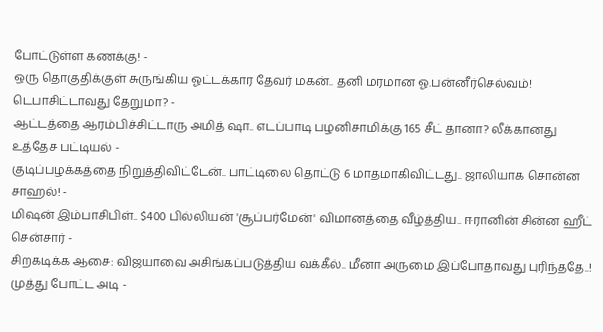போட்டுள்ள கணக்கு! -
ஒரு தொகுதிக்குள் சுருங்கிய ஓட்டக்கார தேவர் மகன்.. தனி மரமான ஓ.பன்னீர்செல்வம்! டெபாசிட்டாவது தேறுமா? -
ஆட்டத்தை ஆரம்பிச்சிட்டாரு அமித் ஷா.. எடப்பாடி பழனிசாமிக்கு 165 சீட் தானா? லீக்கானது உத்தேச பட்டியல் -
குடிப்பழக்கத்தை நிறுத்திவிட்டேன்.. பாட்டிலை தொட்டு 6 மாதமாகிவிட்டது.. ஜாலியாக சொன்ன சாஹல்! -
மிஷன் இம்பாசிபிள்.. $400 பில்லியன் 'சூப்பர்மேன்' விமானத்தை வீழ்த்திய.. ஈரானின் சின்ன ஹீட் சென்சார் -
சிறகடிக்க ஆசை: விஜயாவை அசிங்கப்படுத்திய வக்கீல்.. மீனா அருமை இப்போதாவது புரிந்ததே..! முத்து போட்ட அடி -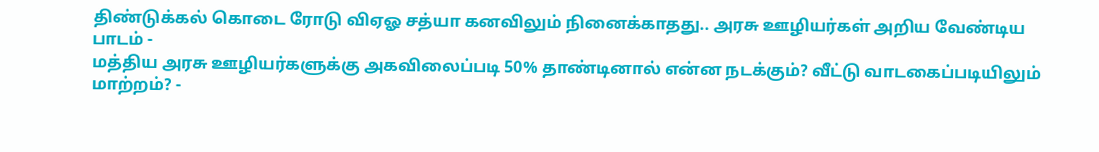திண்டுக்கல் கொடை ரோடு விஏஓ சத்யா கனவிலும் நினைக்காதது.. அரசு ஊழியர்கள் அறிய வேண்டிய பாடம் -
மத்திய அரசு ஊழியர்களுக்கு அகவிலைப்படி 50% தாண்டினால் என்ன நடக்கும்? வீட்டு வாடகைப்படியிலும் மாற்றம்? -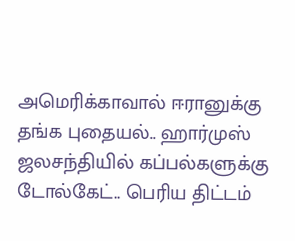அமெரிக்காவால் ஈரானுக்கு தங்க புதையல்.. ஹார்முஸ் ஜலசந்தியில் கப்பல்களுக்கு டோல்கேட்.. பெரிய திட்டம்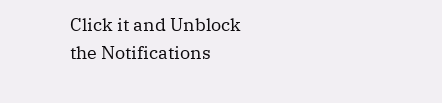Click it and Unblock the Notifications